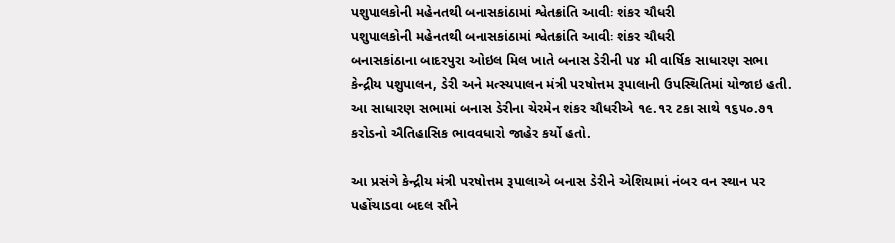પશુપાલકોની મહેનતથી બનાસકાંઠામાં શ્વેતક્રાંતિ આવીઃ શંકર ચૌધરી
પશુપાલકોની મહેનતથી બનાસકાંઠામાં શ્વેતક્રાંતિ આવીઃ શંકર ચૌધરી
બનાસકાંઠાના બાદરપુરા ઓઇલ મિલ ખાતે બનાસ ડેરીની ૫૪ મી વાર્ષિક સાધારણ સભા કેન્દ્રીય પશુપાલન, ડેરી અને મત્સ્યપાલન મંત્રી પરષોત્તમ રૂપાલાની ઉપસ્થિતિમાં યોજાઇ હતી. આ સાધારણ સભામાં બનાસ ડેરીના ચેરમેન શંકર ચૌધરીએ ૧૯.૧૨ ટકા સાથે ૧૬૫૦.૭૧ કરોડનો ઐતિહાસિક ભાવવધારો જાહેર કર્યો હતો.

આ પ્રસંગે કેન્દ્રીય મંત્રી પરષોત્તમ રૂપાલાએ બનાસ ડેરીને એશિયામાં નંબર વન સ્થાન પર પહોંચાડવા બદલ સૌને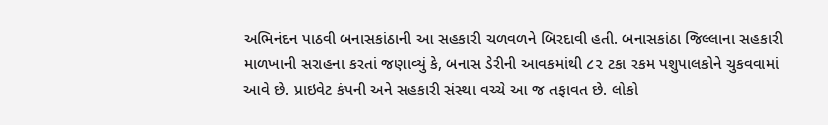અભિનંદન પાઠવી બનાસકાંઠાની આ સહકારી ચળવળને બિરદાવી હતી. બનાસકાંઠા જિલ્લાના સહકારી માળખાની સરાહના કરતાં જણાવ્યું કે, બનાસ ડેરીની આવકમાંથી ૮૨ ટકા રકમ પશુપાલકોને ચુકવવામાં આવે છે. પ્રાઇવેટ કંપની અને સહકારી સંસ્થા વચ્ચે આ જ તફાવત છે. લોકો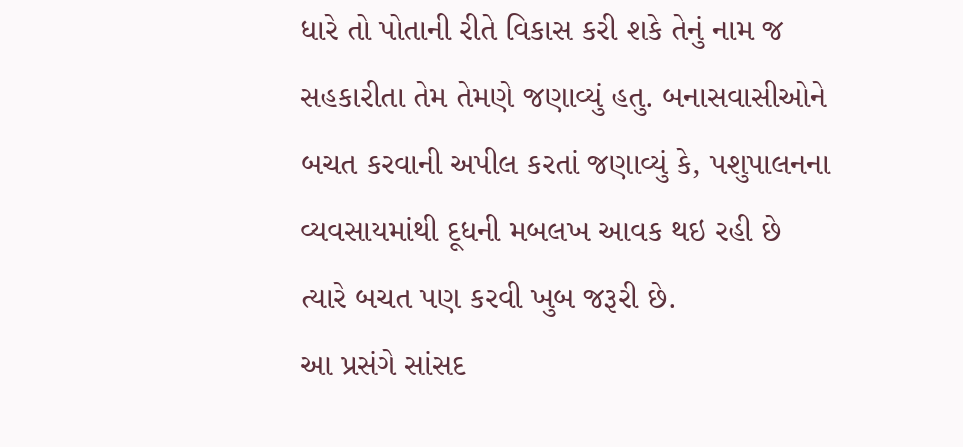ધારે તો પોતાની રીતે વિકાસ કરી શકે તેનું નામ જ સહકારીતા તેમ તેમણે જણાવ્યું હતુ. બનાસવાસીઓને બચત કરવાની અપીલ કરતાં જણાવ્યું કે, પશુપાલનના વ્યવસાયમાંથી દૂધની મબલખ આવક થઇ રહી છે ત્યારે બચત પણ કરવી ખુબ જરૂરી છે.
આ પ્રસંગે સાંસદ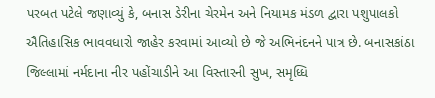પરબત પટેલે જણાવ્યું કે, બનાસ ડેરીના ચેરમેન અને નિયામક મંડળ દ્વારા પશુપાલકો ઐતિહાસિક ભાવવધારો જાહેર કરવામાં આવ્યો છે જે અભિનંદનને પાત્ર છે. બનાસકાંઠા જિલ્લામાં નર્મદાના નીર પહોંચાડીને આ વિસ્તારની સુખ, સમૃધ્ધિ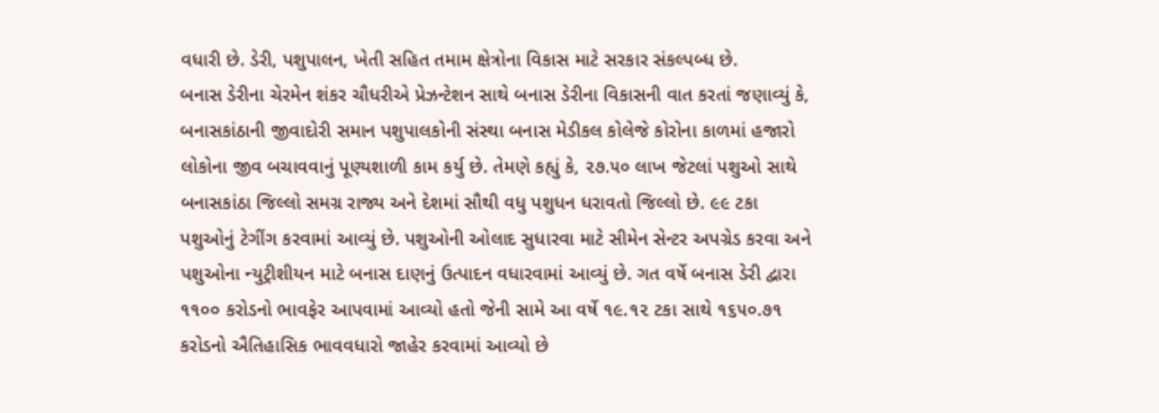વધારી છે. ડેરી, પશુપાલન, ખેતી સહિત તમામ ક્ષેત્રોના વિકાસ માટે સરકાર સંકલ્પબ્ધ છે.
બનાસ ડેરીના ચેરમેન શંકર ચૌધરીએ પ્રેઝન્ટેશન સાથે બનાસ ડેરીના વિકાસની વાત કરતાં જણાવ્યું કે, બનાસકાંઠાની જીવાદોરી સમાન પશુપાલકોની સંસ્થા બનાસ મેડીકલ કોલેજે કોરોના કાળમાં હજારો લોકોના જીવ બચાવવાનું પૂણ્યશાળી કામ કર્યુ છે. તેમણે કહ્યું કે, ૨૭.૫૦ લાખ જેટલાં પશુઓ સાથે બનાસકાંઠા જિલ્લો સમગ્ર રાજ્ય અને દેશમાં સૌથી વધુ પશુધન ધરાવતો જિલ્લો છે. ૯૯ ટકા પશુઓનું ટેગીંગ કરવામાં આવ્યું છે. પશુઓની ઓલાદ સુધારવા માટે સીમેન સેન્ટર અપગ્રેડ કરવા અને પશુઓના ન્યુટ્રીશીયન માટે બનાસ દાણનું ઉત્પાદન વધારવામાં આવ્યું છે. ગત વર્ષે બનાસ ડેરી દ્વારા ૧૧૦૦ કરોડનો ભાવફેર આપવામાં આવ્યો હતો જેની સામે આ વર્ષે ૧૯.૧૨ ટકા સાથે ૧૬૫૦.૭૧ કરોડનો ઐતિહાસિક ભાવવધારો જાહેર કરવામાં આવ્યો છે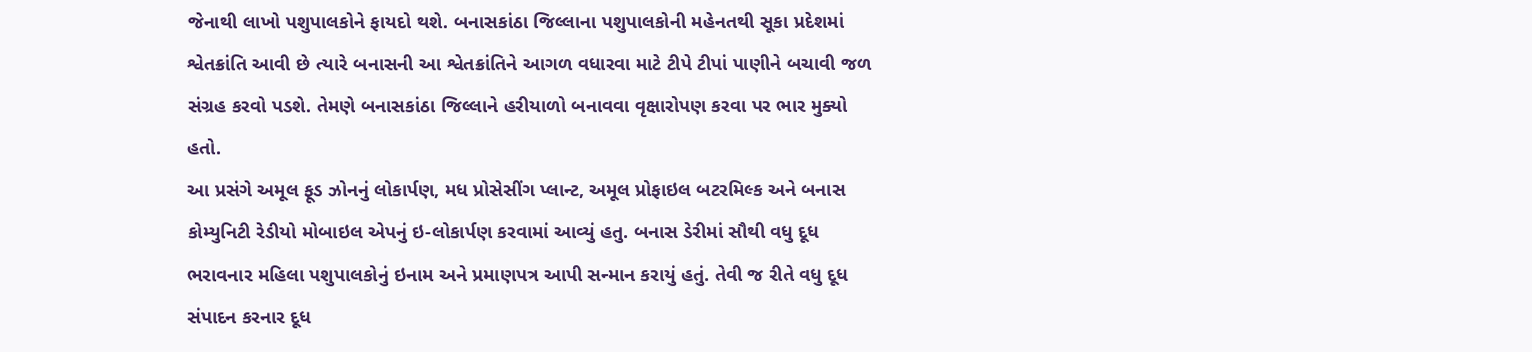જેનાથી લાખો પશુપાલકોને ફાયદો થશે. બનાસકાંઠા જિલ્લાના પશુપાલકોની મહેનતથી સૂકા પ્રદેશમાં શ્વેતક્રાંતિ આવી છે ત્યારે બનાસની આ શ્વેતક્રાંતિને આગળ વધારવા માટે ટીપે ટીપાં પાણીને બચાવી જળ સંગ્રહ કરવો પડશે. તેમણે બનાસકાંઠા જિલ્લાને હરીયાળો બનાવવા વૃક્ષારોપણ કરવા પર ભાર મુક્યો હતો.
આ પ્રસંગે અમૂલ ફૂડ ઝોનનું લોકાર્પણ, મધ પ્રોસેસીંગ પ્લાન્ટ, અમૂલ પ્રોફાઇલ બટરમિલ્ક અને બનાસ કોમ્યુનિટી રેડીયો મોબાઇલ એપનું ઇ-લોકાર્પણ કરવામાં આવ્યું હતુ. બનાસ ડેરીમાં સૌથી વધુ દૂધ ભરાવનાર મહિલા પશુપાલકોનું ઇનામ અને પ્રમાણપત્ર આપી સન્માન કરાયું હતું. તેવી જ રીતે વધુ દૂધ સંપાદન કરનાર દૂધ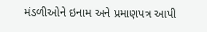મંડળીઓને ઇનામ અને પ્રમાણપત્ર આપી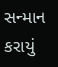સન્માન કરાયું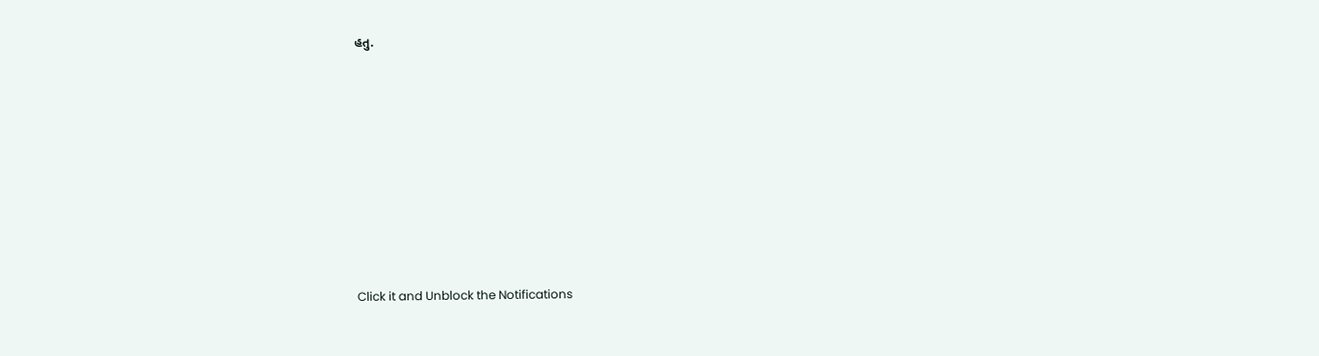હતુ.












Click it and Unblock the Notifications